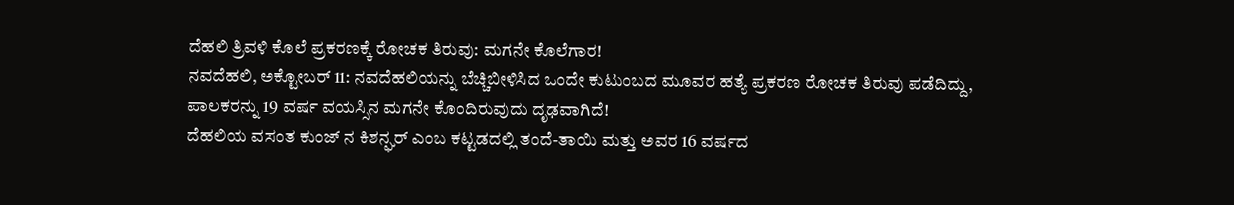ದೆಹಲಿ ತ್ರಿವಳಿ ಕೊಲೆ ಪ್ರಕರಣಕ್ಕೆ ರೋಚಕ ತಿರುವು: ಮಗನೇ ಕೊಲೆಗಾರ!
ನವದೆಹಲಿ, ಅಕ್ಟೋಬರ್ 11: ನವದೆಹಲಿಯನ್ನು ಬೆಚ್ಚಿಬೀಳಿಸಿದ ಒಂದೇ ಕುಟುಂಬದ ಮೂವರ ಹತ್ಯೆ ಪ್ರಕರಣ ರೋಚಕ ತಿರುವು ಪಡೆದಿದ್ದು, ಪಾಲಕರನ್ನು 19 ವರ್ಷ ವಯಸ್ಸಿನ ಮಗನೇ ಕೊಂದಿರುವುದು ದೃಢವಾಗಿದೆ!
ದೆಹಲಿಯ ವಸಂತ ಕುಂಜ್ ನ ಕಿಶನ್ಘರ್ ಎಂಬ ಕಟ್ಟಡದಲ್ಲಿ ತಂದೆ-ತಾಯಿ ಮತ್ತು ಅವರ 16 ವರ್ಷದ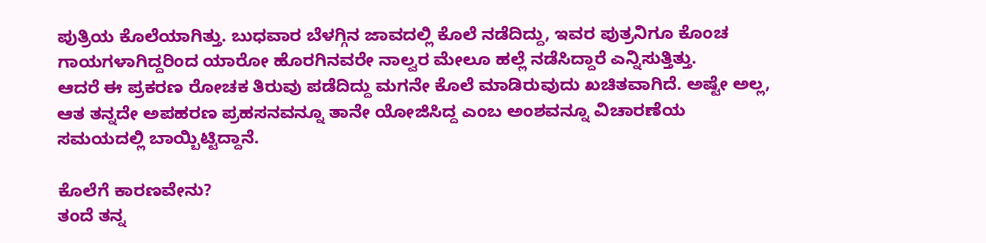ಪುತ್ರಿಯ ಕೊಲೆಯಾಗಿತ್ತು. ಬುಧವಾರ ಬೆಳಗ್ಗಿನ ಜಾವದಲ್ಲಿ ಕೊಲೆ ನಡೆದಿದ್ದು, ಇವರ ಪುತ್ರನಿಗೂ ಕೊಂಚ ಗಾಯಗಳಾಗಿದ್ದರಿಂದ ಯಾರೋ ಹೊರಗಿನವರೇ ನಾಲ್ವರ ಮೇಲೂ ಹಲ್ಲೆ ನಡೆಸಿದ್ದಾರೆ ಎನ್ನಿಸುತ್ತಿತ್ತು.
ಆದರೆ ಈ ಪ್ರಕರಣ ರೋಚಕ ತಿರುವು ಪಡೆದಿದ್ದು ಮಗನೇ ಕೊಲೆ ಮಾಡಿರುವುದು ಖಚಿತವಾಗಿದೆ. ಅಷ್ಟೇ ಅಲ್ಲ, ಆತ ತನ್ನದೇ ಅಪಹರಣ ಪ್ರಹಸನವನ್ನೂ ತಾನೇ ಯೋಜಿಸಿದ್ದ ಎಂಬ ಅಂಶವನ್ನೂ ವಿಚಾರಣೆಯ ಸಮಯದಲ್ಲಿ ಬಾಯ್ಬಿಟ್ಟಿದ್ದಾನೆ.

ಕೊಲೆಗೆ ಕಾರಣವೇನು?
ತಂದೆ ತನ್ನ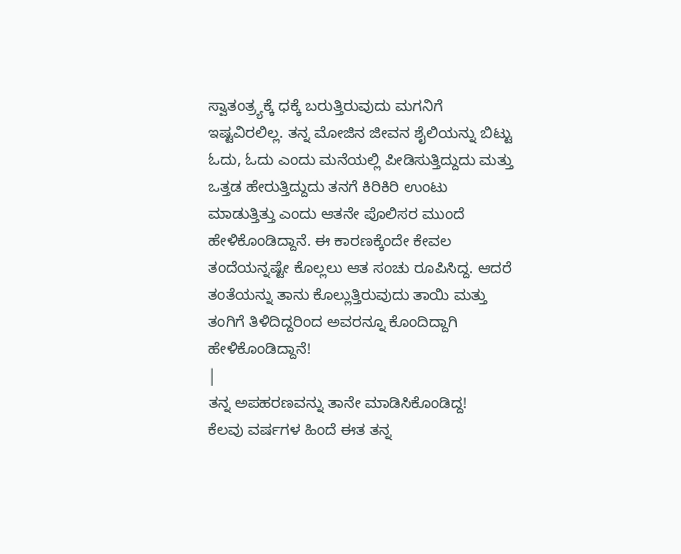ಸ್ವಾತಂತ್ರ್ಯಕ್ಕೆ ಧಕ್ಕೆ ಬರುತ್ತಿರುವುದು ಮಗನಿಗೆ ಇಷ್ಟವಿರಲಿಲ್ಲ. ತನ್ನ ಮೋಜಿನ ಜೀವನ ಶೈಲಿಯನ್ನು ಬಿಟ್ಟು ಓದು, ಓದು ಎಂದು ಮನೆಯಲ್ಲಿ ಪೀಡಿಸುತ್ತಿದ್ದುದು ಮತ್ತು ಒತ್ತಡ ಹೇರುತ್ತಿದ್ದುದು ತನಗೆ ಕಿರಿಕಿರಿ ಉಂಟು ಮಾಡುತ್ತಿತ್ತು ಎಂದು ಆತನೇ ಪೊಲಿಸರ ಮುಂದೆ ಹೇಳಿಕೊಂಡಿದ್ದಾನೆ. ಈ ಕಾರಣಕ್ಕೆಂದೇ ಕೇವಲ ತಂದೆಯನ್ನಷ್ಟೇ ಕೊಲ್ಲಲು ಆತ ಸಂಚು ರೂಪಿಸಿದ್ದ. ಆದರೆ ತಂತೆಯನ್ನು ತಾನು ಕೊಲ್ಲುತ್ತಿರುವುದು ತಾಯಿ ಮತ್ತು ತಂಗಿಗೆ ತಿಳಿದಿದ್ದರಿಂದ ಅವರನ್ನೂ ಕೊಂದಿದ್ದಾಗಿ ಹೇಳಿಕೊಂಡಿದ್ದಾನೆ!
|
ತನ್ನ ಅಪಹರಣವನ್ನು ತಾನೇ ಮಾಡಿಸಿಕೊಂಡಿದ್ದ!
ಕೆಲವು ವರ್ಷಗಳ ಹಿಂದೆ ಈತ ತನ್ನ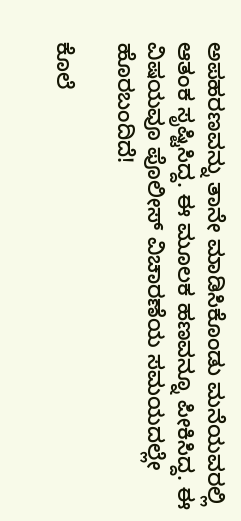ಅಪಹರಣವನ್ನು ತಾನೇ ಮಾಡಿಸಿಕೊಂಡು ಮನೆಯವರಲ್ಲಿ ಆತಂಕ ಸೃಷ್ಟಿಸಿದ್ದ. ಈ ಮೂಲಕ ಹಣವನ್ನೂ ಪೀಕಿಸಿದ್ದ. ಈ ವಿಷಯವೂ ಪೊಲೀಸ್ ವಿಚಾರಣೆಯ ಸಮಯದಲ್ಲೇ ಹೊರಬಂದಿದೆ!

ಕೊಲೆ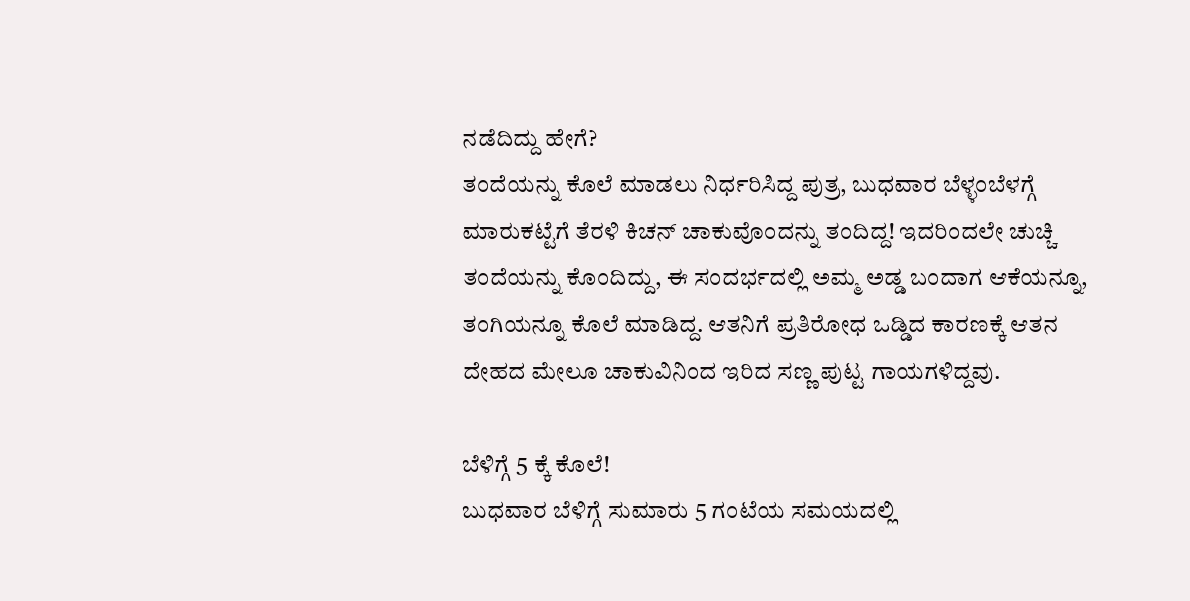ನಡೆದಿದ್ದು ಹೇಗೆ?
ತಂದೆಯನ್ನು ಕೊಲೆ ಮಾಡಲು ನಿರ್ಧರಿಸಿದ್ದ ಪುತ್ರ, ಬುಧವಾರ ಬೆಳ್ಳಂಬೆಳಗ್ಗೆ ಮಾರುಕಟ್ಟೆಗೆ ತೆರಳಿ ಕಿಚನ್ ಚಾಕುವೊಂದನ್ನು ತಂದಿದ್ದ! ಇದರಿಂದಲೇ ಚುಚ್ಚಿ ತಂದೆಯನ್ನು ಕೊಂದಿದ್ದು, ಈ ಸಂದರ್ಭದಲ್ಲಿ ಅಮ್ಮ ಅಡ್ಡ ಬಂದಾಗ ಆಕೆಯನ್ನೂ, ತಂಗಿಯನ್ನೂ ಕೊಲೆ ಮಾಡಿದ್ದ. ಆತನಿಗೆ ಪ್ರತಿರೋಧ ಒಡ್ಡಿದ ಕಾರಣಕ್ಕೆ ಆತನ ದೇಹದ ಮೇಲೂ ಚಾಕುವಿನಿಂದ ಇರಿದ ಸಣ್ಣ ಪುಟ್ಟ ಗಾಯಗಳಿದ್ದವು.

ಬೆಳಿಗ್ಗೆ 5 ಕ್ಕೆ ಕೊಲೆ!
ಬುಧವಾರ ಬೆಳಿಗ್ಗೆ ಸುಮಾರು 5 ಗಂಟೆಯ ಸಮಯದಲ್ಲಿ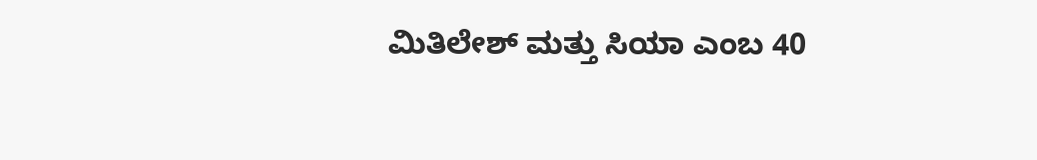ಮಿತಿಲೇಶ್ ಮತ್ತು ಸಿಯಾ ಎಂಬ 40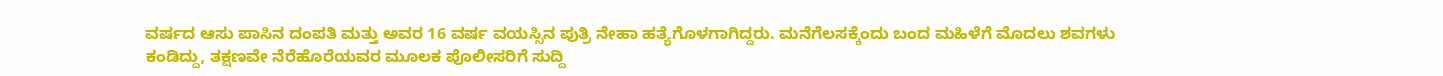ವರ್ಷದ ಆಸು ಪಾಸಿನ ದಂಪತಿ ಮತ್ತು ಅವರ 16 ವರ್ಷ ವಯಸ್ಸಿನ ಪುತ್ರಿ ನೇಹಾ ಹತ್ಯೆಗೊಳಗಾಗಿದ್ದರು. ಮನೆಗೆಲಸಕ್ಕೆಂದು ಬಂದ ಮಹಿಳೆಗೆ ಮೊದಲು ಶವಗಳು ಕಂಡಿದ್ದು, ತಕ್ಷಣವೇ ನೆರೆಹೊರೆಯವರ ಮೂಲಕ ಪೊಲೀಸರಿಗೆ ಸುದ್ದಿ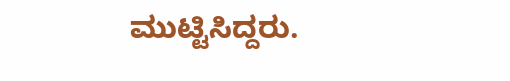ಮುಟ್ಟಿಸಿದ್ದರು.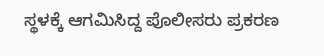ಸ್ಥಳಕ್ಕೆ ಆಗಮಿಸಿದ್ದ ಪೊಲೀಸರು ಪ್ರಕರಣ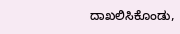ದಾಖಲಿಸಿಕೊಂಡು,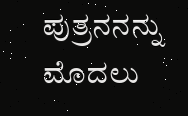ಪುತ್ರನನನ್ನು ಮೊದಲು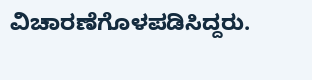ವಿಚಾರಣೆಗೊಳಪಡಿಸಿದ್ದರು.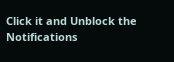Click it and Unblock the Notifications